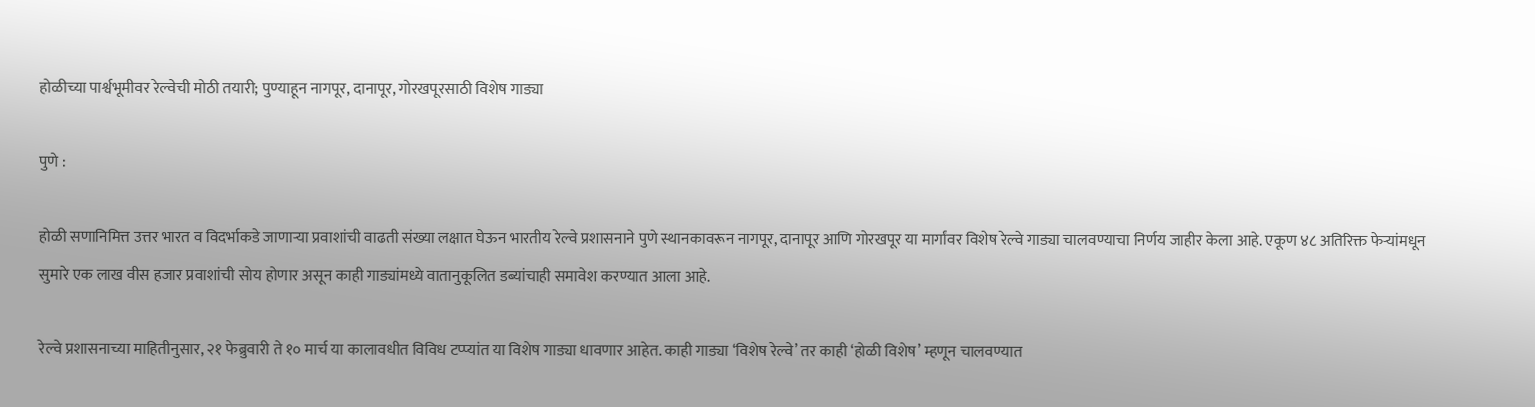होळीच्या पार्श्वभूमीवर रेल्वेची मोठी तयारी; पुण्याहून नागपूर, दानापूर, गोरखपूरसाठी विशेष गाड्या

पुणे :

होळी सणानिमित्त उत्तर भारत व विदर्भाकडे जाणाऱ्या प्रवाशांची वाढती संख्या लक्षात घेऊन भारतीय रेल्वे प्रशासनाने पुणे स्थानकावरून नागपूर, दानापूर आणि गोरखपूर या मार्गांवर विशेष रेल्वे गाड्या चालवण्याचा निर्णय जाहीर केला आहे. एकूण ४८ अतिरिक्त फेऱ्यांमधून सुमारे एक लाख वीस हजार प्रवाशांची सोय होणार असून काही गाड्यांमध्ये वातानुकूलित डब्यांचाही समावेश करण्यात आला आहे.

रेल्वे प्रशासनाच्या माहितीनुसार, २१ फेब्रुवारी ते १० मार्च या कालावधीत विविध टप्प्यांत या विशेष गाड्या धावणार आहेत. काही गाड्या ‘विशेष रेल्वे’ तर काही ‘होळी विशेष’ म्हणून चालवण्यात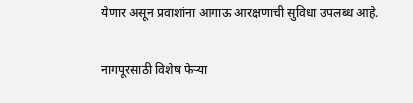येणार असून प्रवाशांना आगाऊ आरक्षणाची सुविधा उपलब्ध आहे.

नागपूरसाठी विशेष फेऱ्या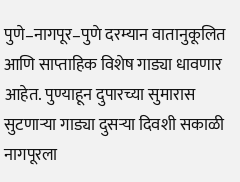पुणे–नागपूर–पुणे दरम्यान वातानुकूलित आणि साप्ताहिक विशेष गाड्या धावणार आहेत. पुण्याहून दुपारच्या सुमारास सुटणाऱ्या गाड्या दुसऱ्या दिवशी सकाळी नागपूरला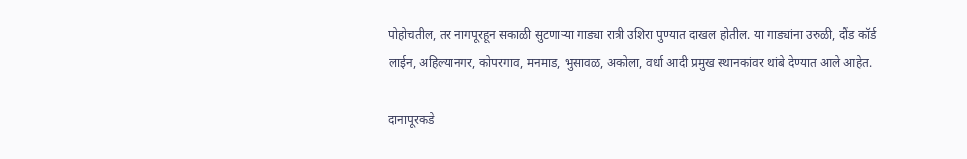पोहोचतील, तर नागपूरहून सकाळी सुटणाऱ्या गाड्या रात्री उशिरा पुण्यात दाखल होतील. या गाड्यांना उरुळी, दौंड कॉर्ड लाईन, अहिल्यानगर, कोपरगाव, मनमाड, भुसावळ, अकोला, वर्धा आदी प्रमुख स्थानकांवर थांबे देण्यात आले आहेत.

दानापूरकडे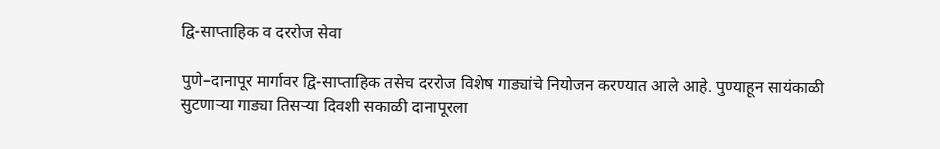द्वि-साप्ताहिक व दररोज सेवा

पुणे–दानापूर मार्गावर द्वि-साप्ताहिक तसेच दररोज विशेष गाड्यांचे नियोजन करण्यात आले आहे. पुण्याहून सायंकाळी सुटणाऱ्या गाड्या तिसऱ्या दिवशी सकाळी दानापूरला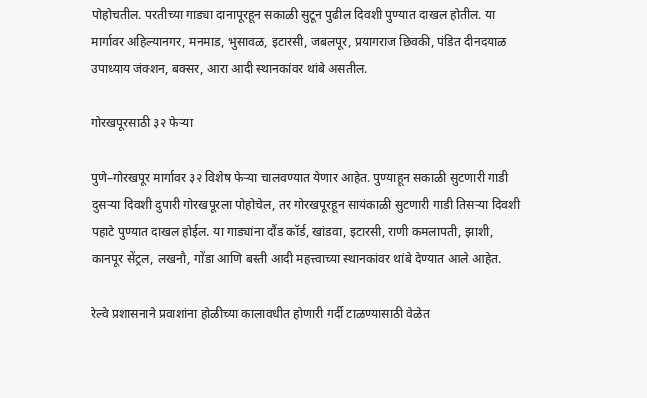पोहोचतील. परतीच्या गाड्या दानापूरहून सकाळी सुटून पुढील दिवशी पुण्यात दाखल होतील. या मार्गावर अहिल्यानगर, मनमाड, भुसावळ, इटारसी, जबलपूर, प्रयागराज छिवकी, पंडित दीनदयाळ उपाध्याय जंक्शन, बक्सर, आरा आदी स्थानकांवर थांबे असतील.

गोरखपूरसाठी ३२ फेऱ्या

पुणे–गोरखपूर मार्गावर ३२ विशेष फेऱ्या चालवण्यात येणार आहेत. पुण्याहून सकाळी सुटणारी गाडी दुसऱ्या दिवशी दुपारी गोरखपूरला पोहोचेल, तर गोरखपूरहून सायंकाळी सुटणारी गाडी तिसऱ्या दिवशी पहाटे पुण्यात दाखल होईल. या गाड्यांना दौंड कॉर्ड, खांडवा, इटारसी, राणी कमलापती, झाशी, कानपूर सेंट्रल, लखनौ, गोंडा आणि बस्ती आदी महत्त्वाच्या स्थानकांवर थांबे देण्यात आले आहेत.

रेल्वे प्रशासनाने प्रवाशांना होळीच्या कालावधीत होणारी गर्दी टाळण्यासाठी वेळेत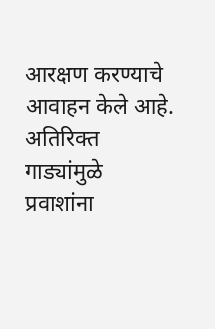आरक्षण करण्याचे आवाहन केले आहे. अतिरिक्त गाड्यांमुळे प्रवाशांना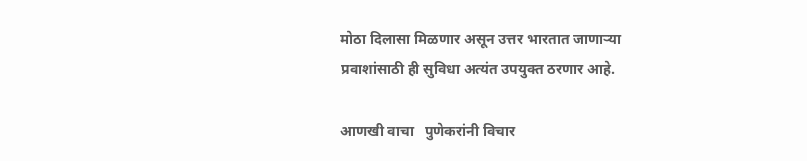मोठा दिलासा मिळणार असून उत्तर भारतात जाणाऱ्या प्रवाशांसाठी ही सुविधा अत्यंत उपयुक्त ठरणार आहे.

आणखी वाचा   पुणेकरांनी विचार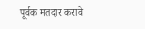पूर्वक मतदार करावे